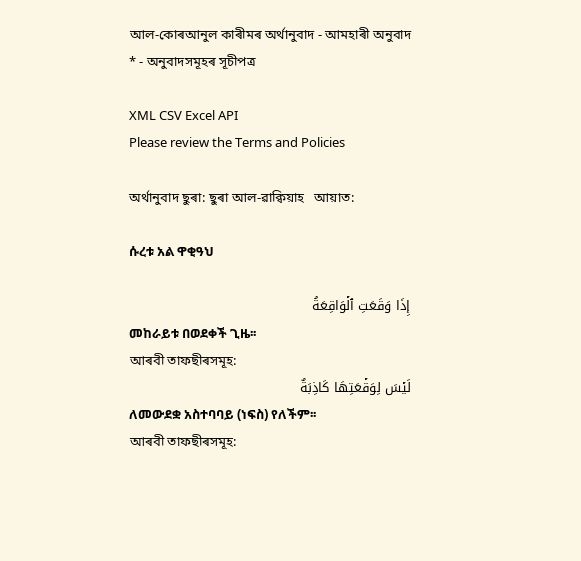আল-কোৰআনুল কাৰীমৰ অৰ্থানুবাদ - আমহাৰী অনুবাদ * - অনুবাদসমূহৰ সূচীপত্ৰ

XML CSV Excel API
Please review the Terms and Policies

অৰ্থানুবাদ ছুৰা: ছুৰা আল-ৱাক্বিয়াহ   আয়াত:

ሱረቱ አል ዋቂዓህ

إِذَا وَقَعَتِ ٱلۡوَاقِعَةُ
መከራይቱ በወደቀች ጊዜ፡፡
আৰবী তাফছীৰসমূহ:
لَيۡسَ لِوَقۡعَتِهَا كَاذِبَةٌ
ለመውደቋ አስተባባይ (ነፍስ) የለችም፡፡
আৰবী তাফছীৰসমূহ: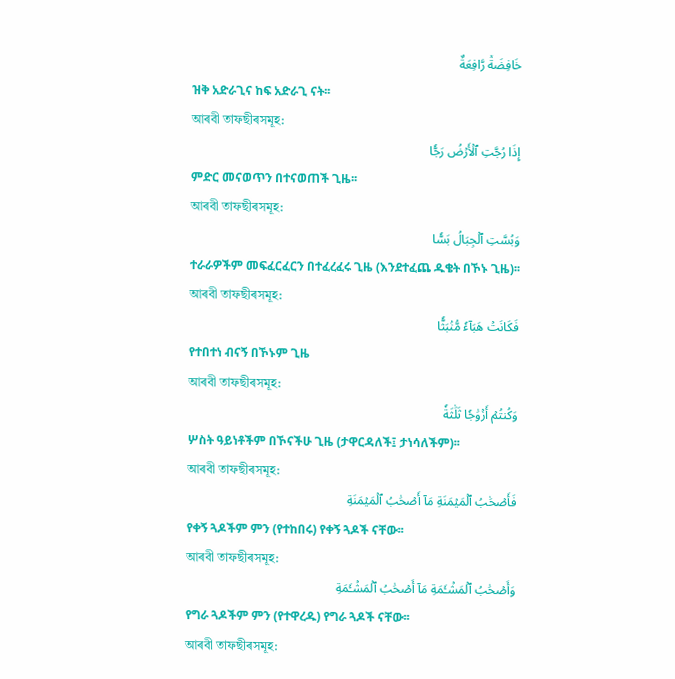خَافِضَةٞ رَّافِعَةٌ
ዝቅ አድራጊና ከፍ አድራጊ ናት፡፡
আৰবী তাফছীৰসমূহ:
إِذَا رُجَّتِ ٱلۡأَرۡضُ رَجّٗا
ምድር መናወጥን በተናወጠች ጊዜ፡፡
আৰবী তাফছীৰসমূহ:
وَبُسَّتِ ٱلۡجِبَالُ بَسّٗا
ተራራዎችም መፍፈርፈርን በተፈረፈሩ ጊዜ (እንደተፈጨ ዱቄት በኾኑ ጊዜ)፡፡
আৰবী তাফছীৰসমূহ:
فَكَانَتۡ هَبَآءٗ مُّنۢبَثّٗا
የተበተነ ብናኝ በኾኑም ጊዜ
আৰবী তাফছীৰসমূহ:
وَكُنتُمۡ أَزۡوَٰجٗا ثَلَٰثَةٗ
ሦስት ዓይነቶችም በኾናችሁ ጊዜ (ታዋርዳለች፤ ታነሳለችም)፡፡
আৰবী তাফছীৰসমূহ:
فَأَصۡحَٰبُ ٱلۡمَيۡمَنَةِ مَآ أَصۡحَٰبُ ٱلۡمَيۡمَنَةِ
የቀኝ ጓዶችም ምን (የተከበሩ) የቀኝ ጓዶች ናቸው፡፡
আৰবী তাফছীৰসমূহ:
وَأَصۡحَٰبُ ٱلۡمَشۡـَٔمَةِ مَآ أَصۡحَٰبُ ٱلۡمَشۡـَٔمَةِ
የግራ ጓዶችም ምን (የተዋረዱ) የግራ ጓዶች ናቸው፡፡
আৰবী তাফছীৰসমূহ: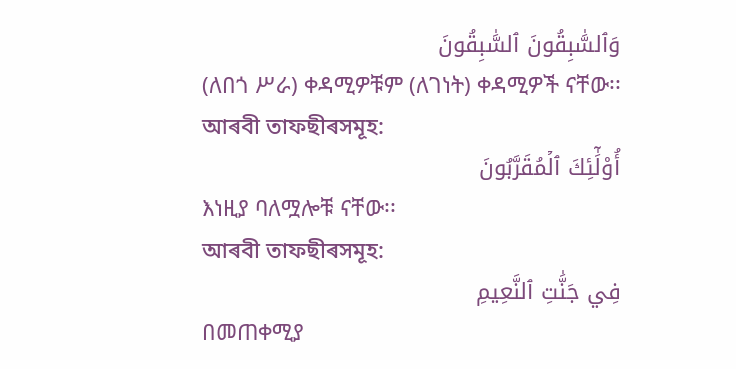وَٱلسَّٰبِقُونَ ٱلسَّٰبِقُونَ
(ለበጎ ሥራ) ቀዳሚዎቹም (ለገነት) ቀዳሚዎች ናቸው፡፡
আৰবী তাফছীৰসমূহ:
أُوْلَٰٓئِكَ ٱلۡمُقَرَّبُونَ
እነዚያ ባለሟሎቹ ናቸው፡፡
আৰবী তাফছীৰসমূহ:
فِي جَنَّٰتِ ٱلنَّعِيمِ
በመጠቀሚያ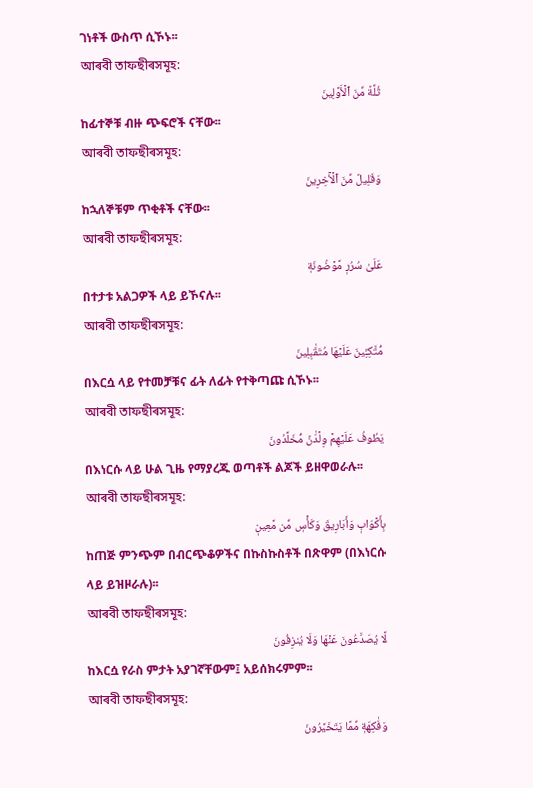ገነቶች ውስጥ ሲኾኑ፡፡
আৰবী তাফছীৰসমূহ:
ثُلَّةٞ مِّنَ ٱلۡأَوَّلِينَ
ከፊተኞቹ ብዙ ጭፍሮች ናቸው፡፡
আৰবী তাফছীৰসমূহ:
وَقَلِيلٞ مِّنَ ٱلۡأٓخِرِينَ
ከኋለኞቹም ጥቂቶች ናቸው፡፡
আৰবী তাফছীৰসমূহ:
عَلَىٰ سُرُرٖ مَّوۡضُونَةٖ
በተታቱ አልጋዎች ላይ ይኾናሉ፡፡
আৰবী তাফছীৰসমূহ:
مُّتَّكِـِٔينَ عَلَيۡهَا مُتَقَٰبِلِينَ
በእርሷ ላይ የተመቻቹና ፊት ለፊት የተቅጣጩ ሲኾኑ፡፡
আৰবী তাফছীৰসমূহ:
يَطُوفُ عَلَيۡهِمۡ وِلۡدَٰنٞ مُّخَلَّدُونَ
በእነርሱ ላይ ሁል ጊዜ የማያረጁ ወጣቶች ልጆች ይዘዋወራሉ፡፡
আৰবী তাফছীৰসমূহ:
بِأَكۡوَابٖ وَأَبَارِيقَ وَكَأۡسٖ مِّن مَّعِينٖ
ከጠጅ ምንጭም በብርጭቆዎችና በኩስኩስቶች በጽዋም (በእነርሱ ላይ ይዝዞራሉ)፡፡
আৰবী তাফছীৰসমূহ:
لَّا يُصَدَّعُونَ عَنۡهَا وَلَا يُنزِفُونَ
ከእርሷ የራስ ምታት አያገኛቸውም፤ አይሰክሩምም፡፡
আৰবী তাফছীৰসমূহ:
وَفَٰكِهَةٖ مِّمَّا يَتَخَيَّرُونَ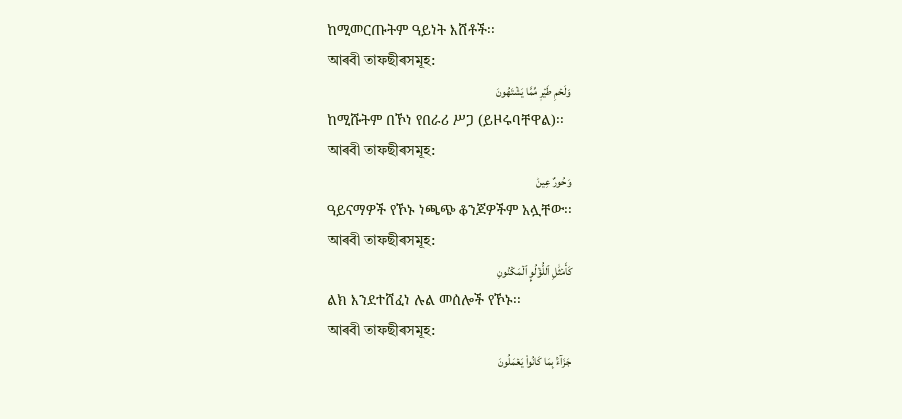ከሚመርጡትም ዓይነት እሸቶች፡፡
আৰবী তাফছীৰসমূহ:
وَلَحۡمِ طَيۡرٖ مِّمَّا يَشۡتَهُونَ
ከሚሹትም በኾነ የበራሪ ሥጋ (ይዞሩባቸዋል)፡፡
আৰবী তাফছীৰসমূহ:
وَحُورٌ عِينٞ
ዓይናማዎች የኾኑ ነጫጭ ቆንጆዎችም አሏቸው፡፡
আৰবী তাফছীৰসমূহ:
كَأَمۡثَٰلِ ٱللُّؤۡلُوِٕ ٱلۡمَكۡنُونِ
ልክ እንደተሸፈነ ሉል መሰሎች የኾኑ፡፡
আৰবী তাফছীৰসমূহ:
جَزَآءَۢ بِمَا كَانُواْ يَعۡمَلُونَ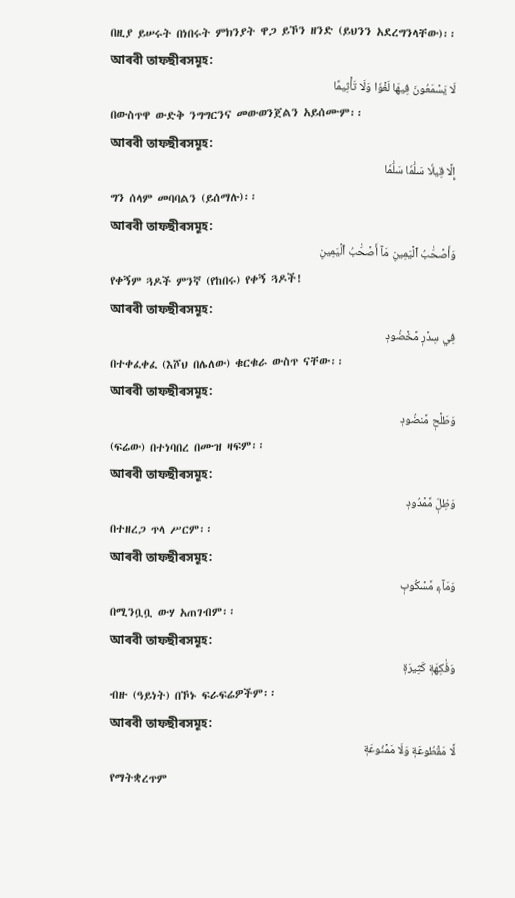በዚያ ይሠሩት በነበሩት ምክንያት ዋጋ ይኾን ዘንድ (ይህንን አደረግንላቸው)፡፡
আৰবী তাফছীৰসমূহ:
لَا يَسۡمَعُونَ فِيهَا لَغۡوٗا وَلَا تَأۡثِيمًا
በውስጥዋ ውድቅ ንግግርንና መውወንጀልን አይሰሙም፡፡
আৰবী তাফছীৰসমূহ:
إِلَّا قِيلٗا سَلَٰمٗا سَلَٰمٗا
ግን ሰላም መባባልን (ይሰማሉ)፡፡
আৰবী তাফছীৰসমূহ:
وَأَصۡحَٰبُ ٱلۡيَمِينِ مَآ أَصۡحَٰبُ ٱلۡيَمِينِ
የቀኝም ጓዶች ምንኛ (የከበሩ) የቀኝ ጓዶች!
আৰবী তাফছীৰসমূহ:
فِي سِدۡرٖ مَّخۡضُودٖ
በተቀፈቀፈ (እሾህ በሌለው) ቁርቁራ ውስጥ ናቸው፡፡
আৰবী তাফছীৰসমূহ:
وَطَلۡحٖ مَّنضُودٖ
(ፍሬው) በተነባበረ በሙዝ ዛፍም፡፡
আৰবী তাফছীৰসমূহ:
وَظِلّٖ مَّمۡدُودٖ
በተዘረጋ ጥላ ሥርም፡፡
আৰবী তাফছীৰসমূহ:
وَمَآءٖ مَّسۡكُوبٖ
በሚንቧቧ ውሃ አጠገብም፡፡
আৰবী তাফছীৰসমূহ:
وَفَٰكِهَةٖ كَثِيرَةٖ
ብዙ (ዓይነት) በኾኑ ፍራፍሬዎችም፡፡
আৰবী তাফছীৰসমূহ:
لَّا مَقۡطُوعَةٖ وَلَا مَمۡنُوعَةٖ
የማትቋረጥም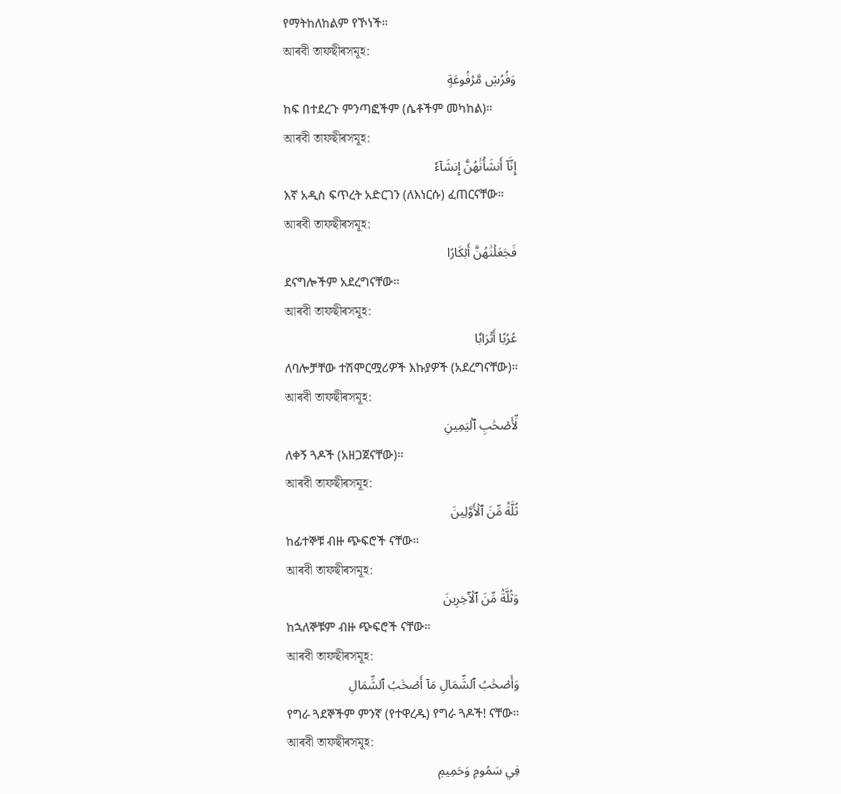የማትከለከልም የኾነች፡፡
আৰবী তাফছীৰসমূহ:
وَفُرُشٖ مَّرۡفُوعَةٍ
ከፍ በተደረጉ ምንጣፎችም (ሴቶችም መካከል)፡፡
আৰবী তাফছীৰসমূহ:
إِنَّآ أَنشَأۡنَٰهُنَّ إِنشَآءٗ
እኛ አዲስ ፍጥረት አድርገን (ለእነርሱ) ፈጠርናቸው፡፡
আৰবী তাফছীৰসমূহ:
فَجَعَلۡنَٰهُنَّ أَبۡكَارًا
ደናግሎችም አደረግናቸው፡፡
আৰবী তাফছীৰসমূহ:
عُرُبًا أَتۡرَابٗا
ለባሎቻቸው ተሽሞርሟሪዎች እኩያዎች (አደረግናቸው)፡፡
আৰবী তাফছীৰসমূহ:
لِّأَصۡحَٰبِ ٱلۡيَمِينِ
ለቀኝ ጓዶች (አዘጋጀናቸው)፡፡
আৰবী তাফছীৰসমূহ:
ثُلَّةٞ مِّنَ ٱلۡأَوَّلِينَ
ከፊተኞቹ ብዙ ጭፍሮች ናቸው፡፡
আৰবী তাফছীৰসমূহ:
وَثُلَّةٞ مِّنَ ٱلۡأٓخِرِينَ
ከኋለኞቹም ብዙ ጭፍሮች ናቸው፡፡
আৰবী তাফছীৰসমূহ:
وَأَصۡحَٰبُ ٱلشِّمَالِ مَآ أَصۡحَٰبُ ٱلشِّمَالِ
የግራ ጓደኞችም ምንኛ (የተዋረዱ) የግራ ጓዶች! ናቸው፡፡
আৰবী তাফছীৰসমূহ:
فِي سَمُومٖ وَحَمِيمٖ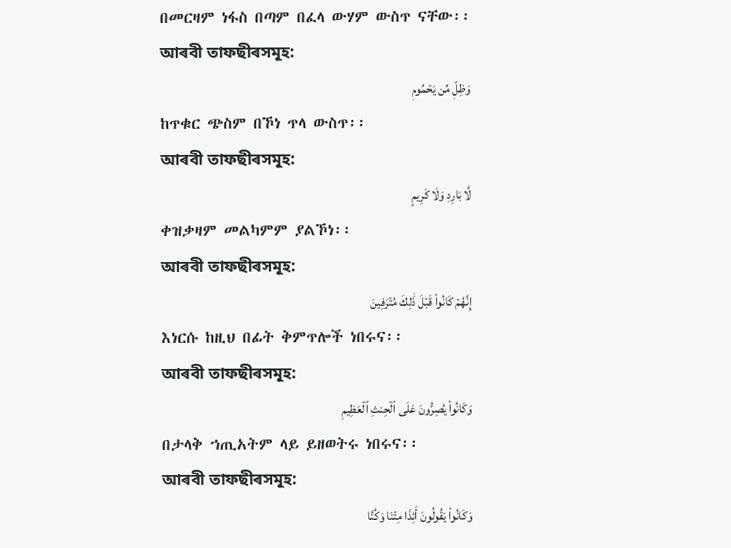በመርዛም ነፋስ በጣም በፈላ ውሃም ውስጥ ናቸው፡፡
আৰবী তাফছীৰসমূহ:
وَظِلّٖ مِّن يَحۡمُومٖ
ከጥቁር ጭስም በኾነ ጥላ ውስጥ፡፡
আৰবী তাফছীৰসমূহ:
لَّا بَارِدٖ وَلَا كَرِيمٍ
ቀዝቃዛም መልካምም ያልኾነ፡፡
আৰবী তাফছীৰসমূহ:
إِنَّهُمۡ كَانُواْ قَبۡلَ ذَٰلِكَ مُتۡرَفِينَ
እነርሱ ከዚህ በፊት ቅምጥሎች ነበሩና፡፡
আৰবী তাফছীৰসমূহ:
وَكَانُواْ يُصِرُّونَ عَلَى ٱلۡحِنثِ ٱلۡعَظِيمِ
በታላቅ ኀጢአትም ላይ ይዘወትሩ ነበሩና፡፡
আৰবী তাফছীৰসমূহ:
وَكَانُواْ يَقُولُونَ أَئِذَا مِتۡنَا وَكُنَّا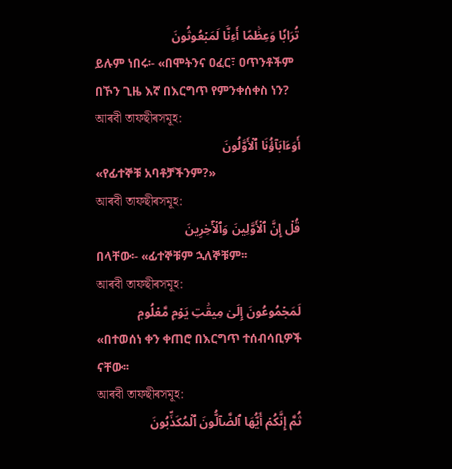تُرَابٗا وَعِظَٰمًا أَءِنَّا لَمَبۡعُوثُونَ
ይሉም ነበሩ፡- «በሞትንና ዐፈር፣ ዐጥንቶችም በኾን ጊዜ እኛ በእርግጥ የምንቀሰቀስ ነን?
আৰবী তাফছীৰসমূহ:
أَوَءَابَآؤُنَا ٱلۡأَوَّلُونَ
«የፊተኞቹ አባቶቻችንም?»
আৰবী তাফছীৰসমূহ:
قُلۡ إِنَّ ٱلۡأَوَّلِينَ وَٱلۡأٓخِرِينَ
በላቸው፡- «ፊተኞቹም ኋለኞቹም፡፡
আৰবী তাফছীৰসমূহ:
لَمَجۡمُوعُونَ إِلَىٰ مِيقَٰتِ يَوۡمٖ مَّعۡلُومٖ
«በተወሰነ ቀን ቀጠሮ በእርግጥ ተሰብሳቢዎች ናቸው፡፡
আৰবী তাফছীৰসমূহ:
ثُمَّ إِنَّكُمۡ أَيُّهَا ٱلضَّآلُّونَ ٱلۡمُكَذِّبُونَ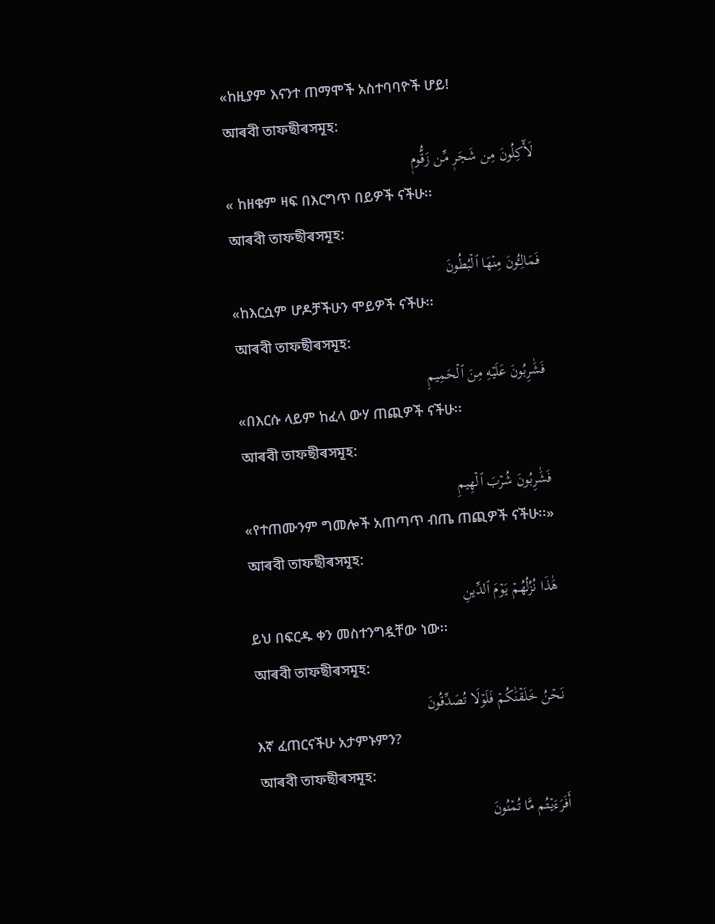«ከዚያም እናንተ ጠማሞች አስተባባዮች ሆይ!
আৰবী তাফছীৰসমূহ:
لَأٓكِلُونَ مِن شَجَرٖ مِّن زَقُّومٖ
« ከዘቁም ዛፍ በእርግጥ በይዎች ናችሁ፡፡
আৰবী তাফছীৰসমূহ:
فَمَالِـُٔونَ مِنۡهَا ٱلۡبُطُونَ
«ከእርሷም ሆዶቻችሁን ሞይዎች ናችሁ፡፡
আৰবী তাফছীৰসমূহ:
فَشَٰرِبُونَ عَلَيۡهِ مِنَ ٱلۡحَمِيمِ
«በእርሱ ላይም ከፈላ ውሃ ጠጪዎች ናችሁ፡፡
আৰবী তাফছীৰসমূহ:
فَشَٰرِبُونَ شُرۡبَ ٱلۡهِيمِ
«የተጠሙንም ግመሎች አጠጣጥ ብጤ ጠጪዎች ናችሁ፡፡»
আৰবী তাফছীৰসমূহ:
هَٰذَا نُزُلُهُمۡ يَوۡمَ ٱلدِّينِ
ይህ በፍርዱ ቀን መስተንግዷቸው ነው፡፡
আৰবী তাফছীৰসমূহ:
نَحۡنُ خَلَقۡنَٰكُمۡ فَلَوۡلَا تُصَدِّقُونَ
እኛ ፈጠርናችሁ አታምኑምን?
আৰবী তাফছীৰসমূহ:
أَفَرَءَيۡتُم مَّا تُمۡنُونَ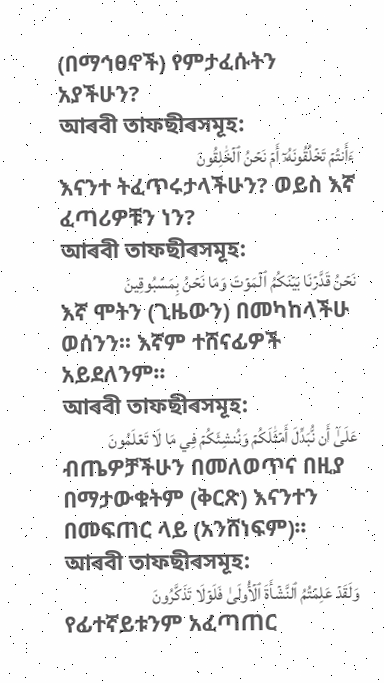(በማኅፀኖች) የምታፈሱትን አያችሁን?
আৰবী তাফছীৰসমূহ:
ءَأَنتُمۡ تَخۡلُقُونَهُۥٓ أَمۡ نَحۡنُ ٱلۡخَٰلِقُونَ
እናንተ ትፈጥሩታላችሁን? ወይስ እኛ ፈጣሪዎቹን ነን?
আৰবী তাফছীৰসমূহ:
نَحۡنُ قَدَّرۡنَا بَيۡنَكُمُ ٱلۡمَوۡتَ وَمَا نَحۡنُ بِمَسۡبُوقِينَ
እኛ ሞትን (ጊዜውን) በመካከላችሁ ወሰንን፡፡ እኛም ተሸናፊዎች አይደለንም፡፡
আৰবী তাফছীৰসমূহ:
عَلَىٰٓ أَن نُّبَدِّلَ أَمۡثَٰلَكُمۡ وَنُنشِئَكُمۡ فِي مَا لَا تَعۡلَمُونَ
ብጤዎቻችሁን በመለወጥና በዚያ በማታውቁትም (ቅርጽ) እናንተን በመፍጠር ላይ (አንሸነፍም)፡፡
আৰবী তাফছীৰসমূহ:
وَلَقَدۡ عَلِمۡتُمُ ٱلنَّشۡأَةَ ٱلۡأُولَىٰ فَلَوۡلَا تَذَكَّرُونَ
የፊተኛይቱንም አፈጣጠር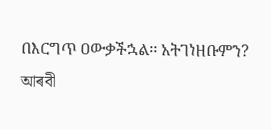በእርግጥ ዐውቃችኋል፡፡ አትገነዘቡምን?
আৰবী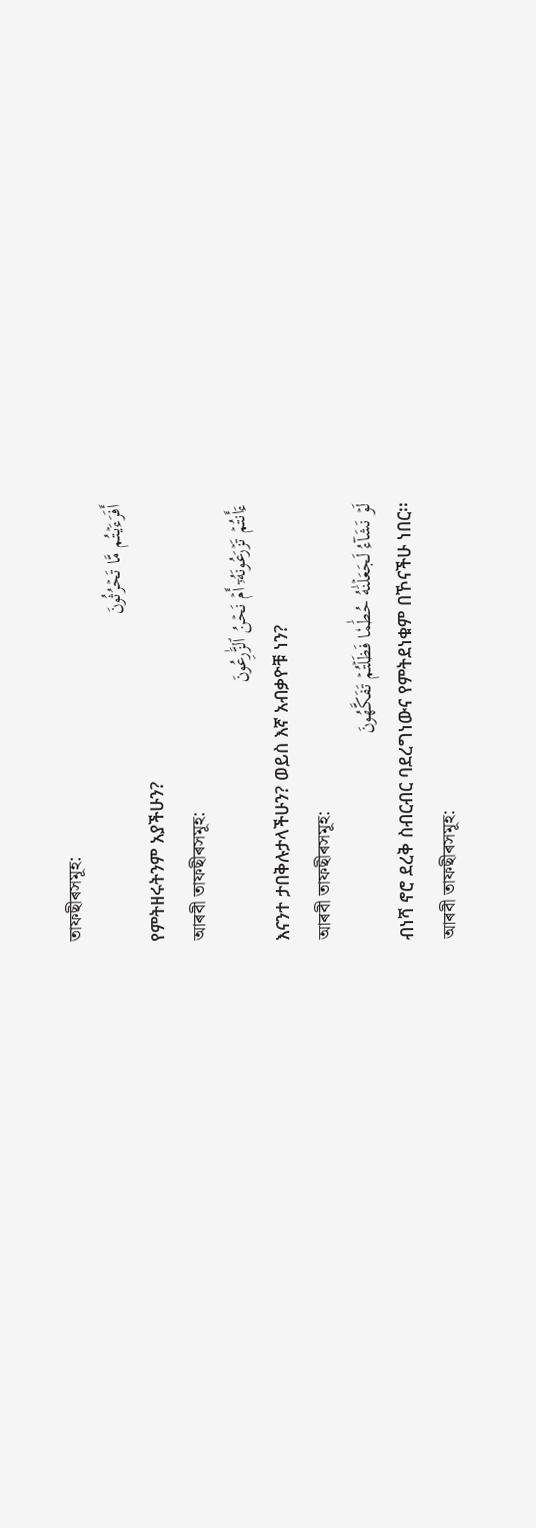তাফছীৰসমূহ:
أَفَرَءَيۡتُم مَّا تَحۡرُثُونَ
የምትዘሩትንም አያችሁን?
আৰবী তাফছীৰসমূহ:
ءَأَنتُمۡ تَزۡرَعُونَهُۥٓ أَمۡ نَحۡنُ ٱلزَّٰرِعُونَ
እናንተ ታበቅሉታላችሁን? ወይስ እኛ አብቃዮቹ ነን?
আৰবী তাফছীৰসমূহ:
لَوۡ نَشَآءُ لَجَعَلۡنَٰهُ حُطَٰمٗا فَظَلۡتُمۡ تَفَكَّهُونَ
ብነሻ ኖሮ ደረቅ ስብርብር ባደረግነውና የምትደነቁም በኾናችሁ ነበር፡፡
আৰবী তাফছীৰসমূহ: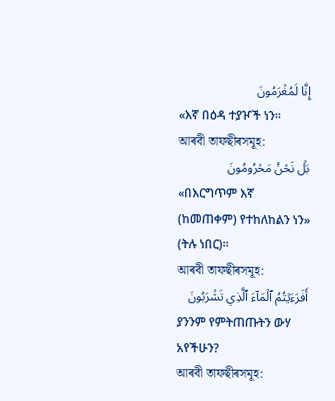إِنَّا لَمُغۡرَمُونَ
«እኛ በዕዳ ተያዦች ነን፡፡
আৰবী তাফছীৰসমূহ:
بَلۡ نَحۡنُ مَحۡرُومُونَ
«በእርግጥም እኛ (ከመጠቀም) የተከለከልን ነን» (ትሉ ነበር)፡፡
আৰবী তাফছীৰসমূহ:
أَفَرَءَيۡتُمُ ٱلۡمَآءَ ٱلَّذِي تَشۡرَبُونَ
ያንንም የምትጠጡትን ውሃ አየችሁን?
আৰবী তাফছীৰসমূহ: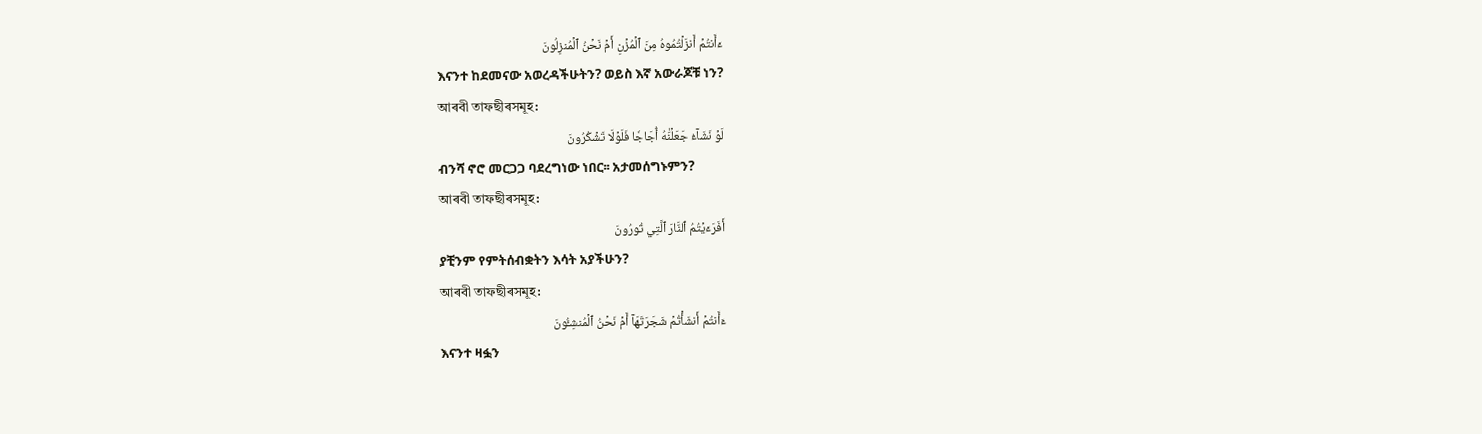ءَأَنتُمۡ أَنزَلۡتُمُوهُ مِنَ ٱلۡمُزۡنِ أَمۡ نَحۡنُ ٱلۡمُنزِلُونَ
እናንተ ከደመናው አወረዳችሁትን? ወይስ እኛ አውራጆቹ ነን?
আৰবী তাফছীৰসমূহ:
لَوۡ نَشَآءُ جَعَلۡنَٰهُ أُجَاجٗا فَلَوۡلَا تَشۡكُرُونَ
ብንሻ ኖሮ መርጋጋ ባደረግነው ነበር፡፡ አታመሰግኑምን?
আৰবী তাফছীৰসমূহ:
أَفَرَءَيۡتُمُ ٱلنَّارَ ٱلَّتِي تُورُونَ
ያቺንም የምትሰብቋትን እሳት አያችሁን?
আৰবী তাফছীৰসমূহ:
ءَأَنتُمۡ أَنشَأۡتُمۡ شَجَرَتَهَآ أَمۡ نَحۡنُ ٱلۡمُنشِـُٔونَ
እናንተ ዛፏን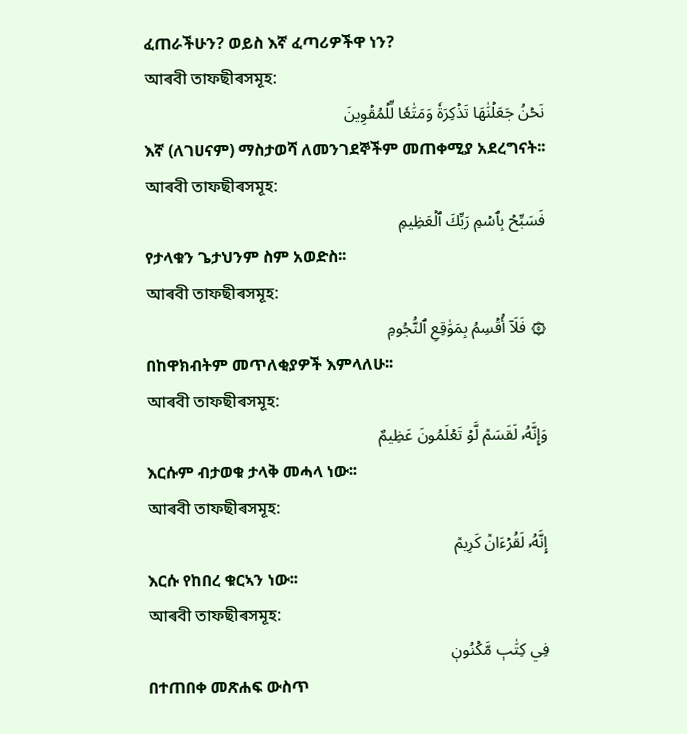ፈጠራችሁን? ወይስ እኛ ፈጣሪዎችዋ ነን?
আৰবী তাফছীৰসমূহ:
نَحۡنُ جَعَلۡنَٰهَا تَذۡكِرَةٗ وَمَتَٰعٗا لِّلۡمُقۡوِينَ
እኛ (ለገሀናም) ማስታወሻ ለመንገደኞችም መጠቀሚያ አደረግናት፡፡
আৰবী তাফছীৰসমূহ:
فَسَبِّحۡ بِٱسۡمِ رَبِّكَ ٱلۡعَظِيمِ
የታላቁን ጌታህንም ስም አወድስ፡፡
আৰবী তাফছীৰসমূহ:
۞ فَلَآ أُقۡسِمُ بِمَوَٰقِعِ ٱلنُّجُومِ
በከዋክብትም መጥለቂያዎች እምላለሁ፡፡
আৰবী তাফছীৰসমূহ:
وَإِنَّهُۥ لَقَسَمٞ لَّوۡ تَعۡلَمُونَ عَظِيمٌ
እርሱም ብታወቁ ታላቅ መሓላ ነው፡፡
আৰবী তাফছীৰসমূহ:
إِنَّهُۥ لَقُرۡءَانٞ كَرِيمٞ
እርሱ የከበረ ቁርኣን ነው፡፡
আৰবী তাফছীৰসমূহ:
فِي كِتَٰبٖ مَّكۡنُونٖ
በተጠበቀ መጽሐፍ ውስጥ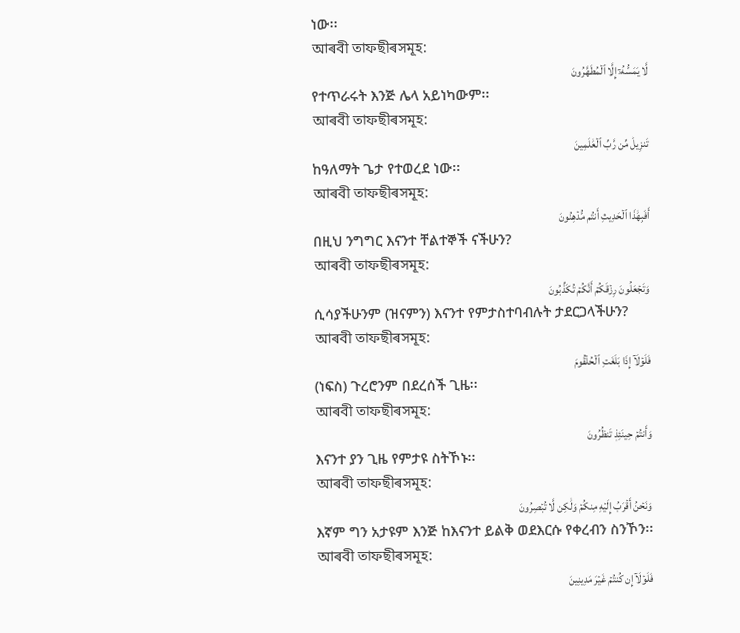ነው፡፡
আৰবী তাফছীৰসমূহ:
لَّا يَمَسُّهُۥٓ إِلَّا ٱلۡمُطَهَّرُونَ
የተጥራሩት እንጅ ሌላ አይነካውም፡፡
আৰবী তাফছীৰসমূহ:
تَنزِيلٞ مِّن رَّبِّ ٱلۡعَٰلَمِينَ
ከዓለማት ጌታ የተወረደ ነው፡፡
আৰবী তাফছীৰসমূহ:
أَفَبِهَٰذَا ٱلۡحَدِيثِ أَنتُم مُّدۡهِنُونَ
በዚህ ንግግር እናንተ ቸልተኞች ናችሁን?
আৰবী তাফছীৰসমূহ:
وَتَجۡعَلُونَ رِزۡقَكُمۡ أَنَّكُمۡ تُكَذِّبُونَ
ሲሳያችሁንም (ዝናምን) እናንተ የምታስተባብሉት ታደርጋላችሁን?
আৰবী তাফছীৰসমূহ:
فَلَوۡلَآ إِذَا بَلَغَتِ ٱلۡحُلۡقُومَ
(ነፍስ) ጉረሮንም በደረሰች ጊዜ፡፡
আৰবী তাফছীৰসমূহ:
وَأَنتُمۡ حِينَئِذٖ تَنظُرُونَ
እናንተ ያን ጊዜ የምታዩ ስትኾኑ፡፡
আৰবী তাফছীৰসমূহ:
وَنَحۡنُ أَقۡرَبُ إِلَيۡهِ مِنكُمۡ وَلَٰكِن لَّا تُبۡصِرُونَ
እኛም ግን አታዩም እንጅ ከእናንተ ይልቅ ወደእርሱ የቀረብን ስንኾን፡፡
আৰবী তাফছীৰসমূহ:
فَلَوۡلَآ إِن كُنتُمۡ غَيۡرَ مَدِينِينَ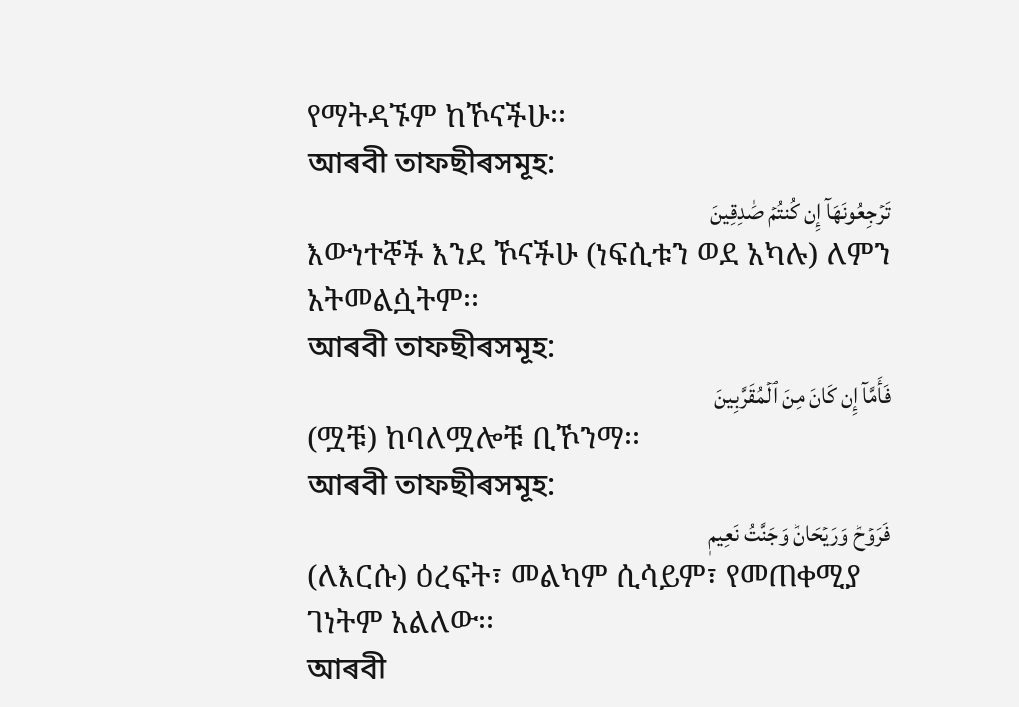የማትዳኙም ከኾናችሁ፡፡
আৰবী তাফছীৰসমূহ:
تَرۡجِعُونَهَآ إِن كُنتُمۡ صَٰدِقِينَ
እውነተኞች እንደ ኾናችሁ (ነፍሲቱን ወደ አካሉ) ለምን አትመልሷትም፡፡
আৰবী তাফছীৰসমূহ:
فَأَمَّآ إِن كَانَ مِنَ ٱلۡمُقَرَّبِينَ
(ሟቹ) ከባለሟሎቹ ቢኾንማ፡፡
আৰবী তাফছীৰসমূহ:
فَرَوۡحٞ وَرَيۡحَانٞ وَجَنَّتُ نَعِيمٖ
(ለእርሱ) ዕረፍት፣ መልካም ሲሳይም፣ የመጠቀሚያ ገነትም አልለው፡፡
আৰবী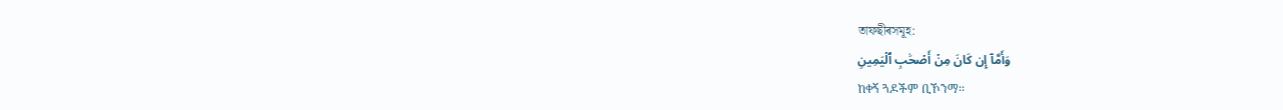তাফছীৰসমূহ:
وَأَمَّآ إِن كَانَ مِنۡ أَصۡحَٰبِ ٱلۡيَمِينِ
ከቀኝ ጓዶችም ቢኾንማ፡፡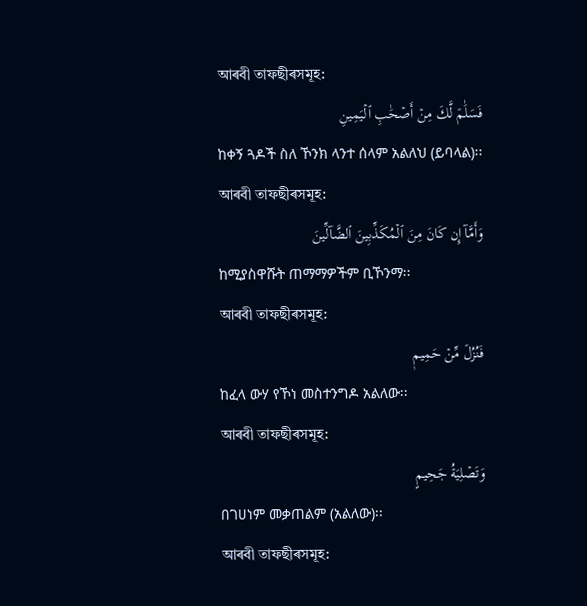আৰবী তাফছীৰসমূহ:
فَسَلَٰمٞ لَّكَ مِنۡ أَصۡحَٰبِ ٱلۡيَمِينِ
ከቀኝ ጓዶች ስለ ኾንክ ላንተ ሰላም አልለህ (ይባላል)፡፡
আৰবী তাফছীৰসমূহ:
وَأَمَّآ إِن كَانَ مِنَ ٱلۡمُكَذِّبِينَ ٱلضَّآلِّينَ
ከሚያስዋሹት ጠማማዎችም ቢኾንማ፡፡
আৰবী তাফছীৰসমূহ:
فَنُزُلٞ مِّنۡ حَمِيمٖ
ከፈላ ውሃ የኾነ መስተንግዶ አልለው፡፡
আৰবী তাফছীৰসমূহ:
وَتَصۡلِيَةُ جَحِيمٍ
በገሀነም መቃጠልም (አልለው)፡፡
আৰবী তাফছীৰসমূহ: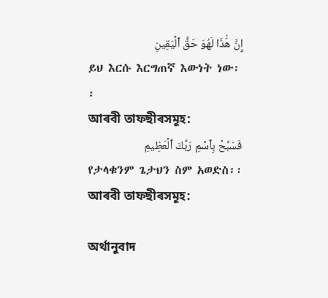إِنَّ هَٰذَا لَهُوَ حَقُّ ٱلۡيَقِينِ
ይህ እርሱ እርግጠኛ እውነት ነው፡፡
আৰবী তাফছীৰসমূহ:
فَسَبِّحۡ بِٱسۡمِ رَبِّكَ ٱلۡعَظِيمِ
የታላቁንም ጌታህን ስም አወድስ፡፡
আৰবী তাফছীৰসমূহ:

অৰ্থানুবাদ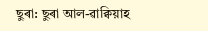ছুৰা: ছুৰা আল-ৱাক্বিয়াহ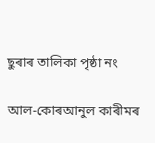ছুৰাৰ তালিকা পৃষ্ঠা নং

আল-কোৰআনুল কাৰীমৰ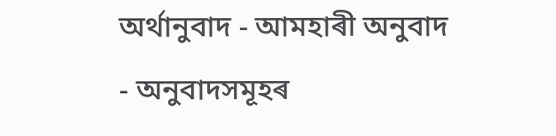অৰ্থানুবাদ - আমহাৰী অনুবাদ - অনুবাদসমূহৰ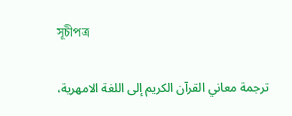সূচীপত্ৰ

ترجمة معاني القرآن الكريم إلى اللغة الامهرية،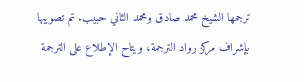ترجمها الشيخ محمد صادق ومحمد الثاني حبيب. تم تصويبها بإشراف مركز رواد الترجمة، ويتاح الإطلاع على الترجمة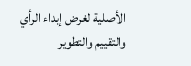الأصلية لغرض إبداء الرأي والتقييم والتطوير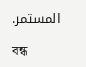المستمر.

বন্ধ